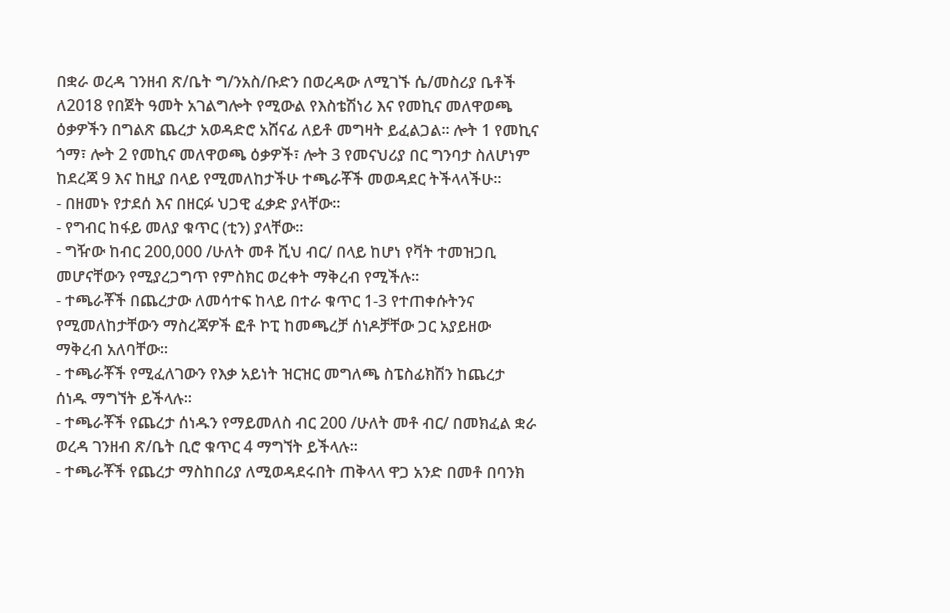በቋራ ወረዳ ገንዘብ ጽ/ቤት ግ/ንአስ/ቡድን በወረዳው ለሚገኙ ሴ/መስሪያ ቤቶች ለ2018 የበጀት ዓመት አገልግሎት የሚውል የእስቴሽነሪ እና የመኪና መለዋወጫ ዕቃዎችን በግልጽ ጨረታ አወዳድሮ አሸናፊ ለይቶ መግዛት ይፈልጋል፡፡ ሎት 1 የመኪና ጎማ፣ ሎት 2 የመኪና መለዋወጫ ዕቃዎች፣ ሎት 3 የመናህሪያ በር ግንባታ ስለሆነም ከደረጃ 9 እና ከዚያ በላይ የሚመለከታችሁ ተጫራቾች መወዳደር ትችላላችሁ፡፡
- በዘመኑ የታደሰ እና በዘርፉ ህጋዊ ፈቃድ ያላቸው፡፡
- የግብር ከፋይ መለያ ቁጥር (ቲን) ያላቸው፡፡
- ግዥው ከብር 200,000 /ሁለት መቶ ሺህ ብር/ በላይ ከሆነ የቫት ተመዝጋቢ መሆናቸውን የሚያረጋግጥ የምስክር ወረቀት ማቅረብ የሚችሉ፡፡
- ተጫራቾች በጨረታው ለመሳተፍ ከላይ በተራ ቁጥር 1-3 የተጠቀሱትንና የሚመለከታቸውን ማስረጃዎች ፎቶ ኮፒ ከመጫረቻ ሰነዶቻቸው ጋር አያይዘው ማቅረብ አለባቸው፡፡
- ተጫራቾች የሚፈለገውን የእቃ አይነት ዝርዝር መግለጫ ስፔስፊክሽን ከጨረታ ሰነዱ ማግኘት ይችላሉ፡፡
- ተጫራቾች የጨረታ ሰነዱን የማይመለስ ብር 200 /ሁለት መቶ ብር/ በመክፈል ቋራ ወረዳ ገንዘብ ጽ/ቤት ቢሮ ቁጥር 4 ማግኘት ይችላሉ፡፡
- ተጫራቾች የጨረታ ማስከበሪያ ለሚወዳደሩበት ጠቅላላ ዋጋ አንድ በመቶ በባንክ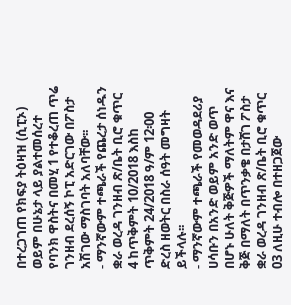በተረጋገጠ የክፍያ ትዕዛዝ (ሲፒኦ) ወይም በሁኔታ ላይ ያልተመሰረተ የባንክ ዋስትና በመሂ 1 የተቆረጠ ጥሬ ገንዘብ ደረሰኝ ኮፒ አድርገው በፖስታ አሽገው ማስገባት አለባቸው፡፡
- ማንኛውም ተጫራች የጨረታ ሰነዱን ቋራ ወረዳ ገንዘብ ጽ/ቤት ቢሮ ቁጥር 4 ከጥቅምት 10/2018 እስከ ጥቅምት 24/2018 ዓ/ም 12፡00 ድረስ ዘወትር በስራ ሰዓት መግዛት ይችላሉ፡፡
- ማንኛውም ተጫራች የመወዳደሪያ ሀሳቡን በአንድ ወይም አንድ ወጥ በሆኑ ሁለት ቅጅዎች ማለትም ዋና እና ቅጅ በማለት በጥንቃቄ በታሸገ ፖስታ ቋራ ወረዳ ገንዘብ ጽ/ቤት ቢሮ ቁጥር 03 ለዚሁ ተብሎ በተዘጋጀው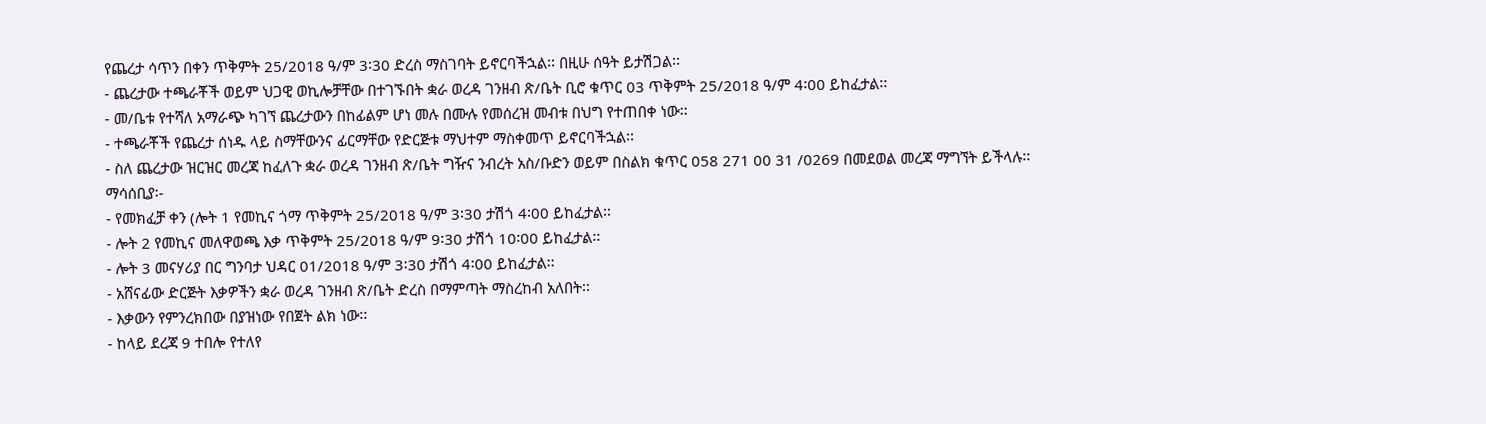የጨረታ ሳጥን በቀን ጥቅምት 25/2018 ዓ/ም 3፡30 ድረስ ማስገባት ይኖርባችኋል፡፡ በዚሁ ሰዓት ይታሽጋል፡፡
- ጨረታው ተጫራቾች ወይም ህጋዊ ወኪሎቻቸው በተገኙበት ቋራ ወረዳ ገንዘብ ጽ/ቤት ቢሮ ቁጥር 03 ጥቅምት 25/2018 ዓ/ም 4፡00 ይከፈታል፡፡
- መ/ቤቱ የተሻለ አማራጭ ካገኘ ጨረታውን በከፊልም ሆነ መሉ በሙሉ የመሰረዝ መብቱ በህግ የተጠበቀ ነው፡፡
- ተጫራቾች የጨረታ ሰነዱ ላይ ስማቸውንና ፊርማቸው የድርጅቱ ማህተም ማስቀመጥ ይኖርባችኋል፡፡
- ስለ ጨረታው ዝርዝር መረጃ ከፈለጉ ቋራ ወረዳ ገንዘብ ጽ/ቤት ግዥና ንብረት አስ/ቡድን ወይም በስልክ ቁጥር 058 271 00 31 /0269 በመደወል መረጃ ማግኘት ይችላሉ፡፡
ማሳሰቢያ፡-
- የመክፈቻ ቀን (ሎት 1 የመኪና ጎማ ጥቅምት 25/2018 ዓ/ም 3፡30 ታሽጎ 4፡00 ይከፈታል፡፡
- ሎት 2 የመኪና መለዋወጫ እቃ ጥቅምት 25/2018 ዓ/ም 9፡30 ታሽጎ 10፡00 ይከፈታል፡፡
- ሎት 3 መናሃሪያ በር ግንባታ ህዳር 01/2018 ዓ/ም 3፡30 ታሽጎ 4፡00 ይከፈታል፡፡
- አሸናፊው ድርጅት እቃዎችን ቋራ ወረዳ ገንዘብ ጽ/ቤት ድረስ በማምጣት ማስረከብ አለበት፡፡
- እቃውን የምንረክበው በያዝነው የበጀት ልክ ነው፡፡
- ከላይ ደረጃ 9 ተበሎ የተለየ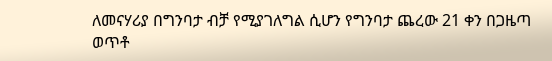ለመናሃሪያ በግንባታ ብቻ የሚያገለግል ሲሆን የግንባታ ጨረው 21 ቀን በጋዜጣ ወጥቶ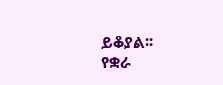ይቆያል፡፡
የቋራ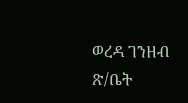ወረዳ ገንዘብ ጽ/ቤት